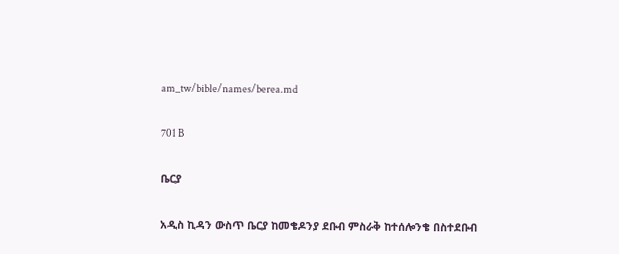am_tw/bible/names/berea.md

701 B

ቤርያ

አዲስ ኪዳን ውስጥ ቤርያ ከመቄዶንያ ደቡብ ምስራቅ ከተሰሎንቄ በስተደቡብ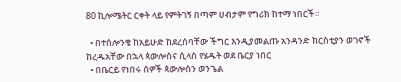80 ኪሎሜትር ርቀት ላይ የምትገኝ በጣም ሀብታም የግሪክ ከተማ ነበርች።

  • በተሰሎንቄ ከአይሁድ ከደረሰባቸው ችግር እንዲያመልጡ አንዳንድ ክርስቲያን ወገኖች ከረዱአቸው በኋላ ጳውሎስና ሲላስ የሄዱት ወደ ቤርያ ነበር
  • በቤርይ የነበሩ ሰዎች ጳውሎስን ወንጌል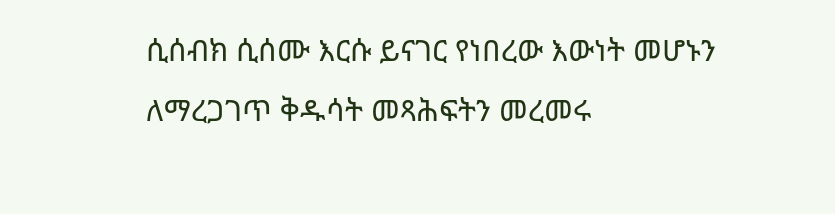ሲሰብክ ሲሰሙ እርሱ ይናገር የነበረው እውነት መሆኑን ለማረጋገጥ ቅዱሳት መጻሕፍትን መረመሩ